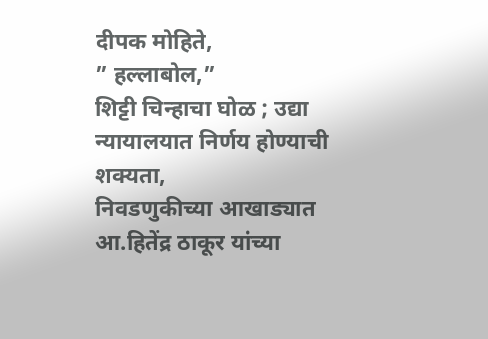दीपक मोहिते,
” हल्लाबोल,”
शिट्टी चिन्हाचा घोळ ; उद्या न्यायालयात निर्णय होण्याची शक्यता,
निवडणुकीच्या आखाड्यात आ.हितेंद्र ठाकूर यांच्या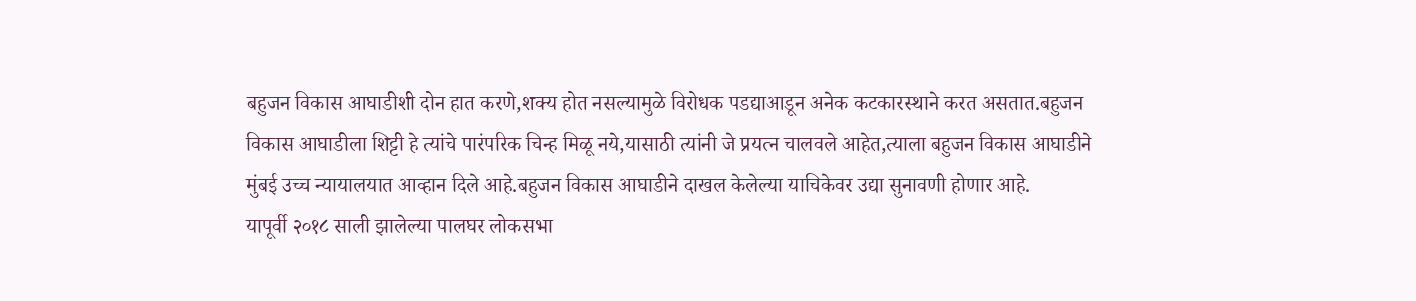बहुजन विकास आघाडीशी दोन हात करणे,शक्य होत नसल्यामुळे विरोधक पडद्याआडून अनेक कटकारस्थाने करत असतात.बहुजन विकास आघाडीला शिट्टी हे त्यांचे पारंपरिक चिन्ह मिळू नये,यासाठी त्यांनी जे प्रयत्न चालवले आहेत,त्याला बहुजन विकास आघाडीने मुंबई उच्च न्यायालयात आव्हान दिले आहे.बहुजन विकास आघाडीने दाखल केलेल्या याचिकेवर उद्या सुनावणी होणार आहे.
यापूर्वी २०१८ साली झालेल्या पालघर लोकसभा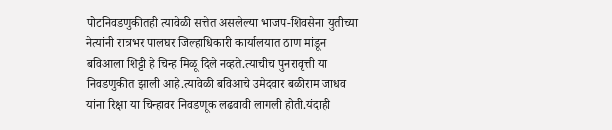पोटनिवडणुकीतही त्यावेळी सत्तेत असलेल्या भाजप-शिवसेना युतीच्या नेत्यांनी रात्रभर पालघर जिल्हाधिकारी कार्यालयात ठाण मांडून बविआला शिट्टी हे चिन्ह मिळू दिले नव्हते.त्याचीच पुनरावृत्ती या निवडणुकीत झाली आहे.त्यावेळी बविआचे उमेदवार बळीराम जाधव यांना रिक्षा या चिन्हावर निवडणूक लढवावी लागली होती.यंदाही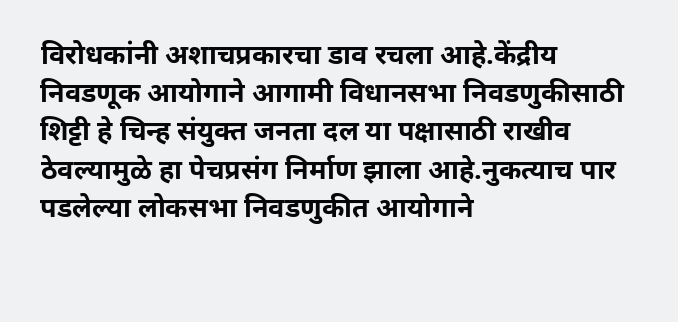विरोधकांनी अशाचप्रकारचा डाव रचला आहे.केंद्रीय निवडणूक आयोगाने आगामी विधानसभा निवडणुकीसाठी शिट्टी हे चिन्ह संयुक्त जनता दल या पक्षासाठी राखीव ठेवल्यामुळे हा पेचप्रसंग निर्माण झाला आहे.नुकत्याच पार पडलेल्या लोकसभा निवडणुकीत आयोगाने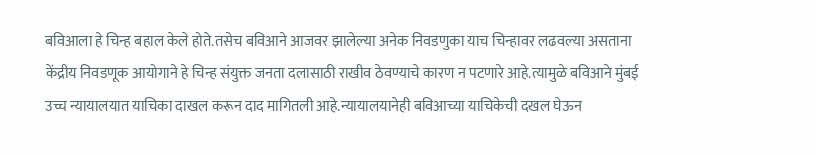बविआला हे चिन्ह बहाल केले होते.तसेच बविआने आजवर झालेल्या अनेक निवडणुका याच चिन्हावर लढवल्या असताना केंद्रीय निवडणूक आयोगाने हे चिन्ह संयुक्त जनता दलासाठी राखीव ठेवण्याचे कारण न पटणारे आहे.त्यामुळे बविआने मुंबई उच्च न्यायालयात याचिका दाखल करून दाद मागितली आहे.न्यायालयानेही बविआच्या याचिकेची दखल घेऊन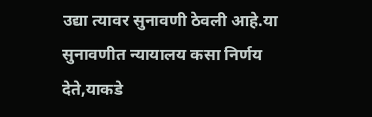उद्या त्यावर सुनावणी ठेवली आहे.या सुनावणीत न्यायालय कसा निर्णय देते,याकडे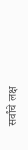सर्वांचे लक्ष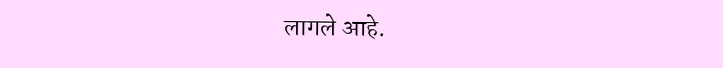लागले आहे.